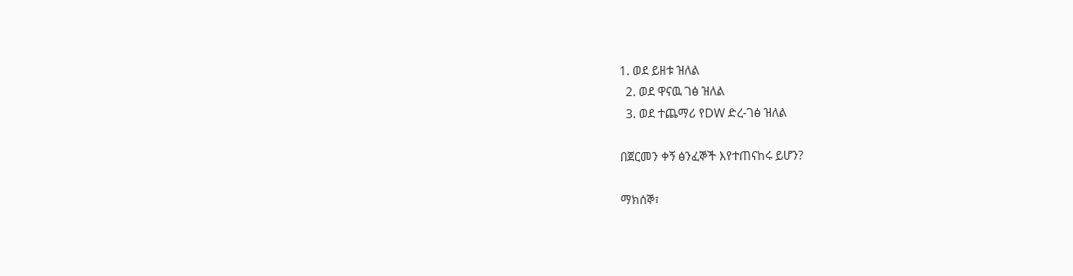1. ወደ ይዘቱ ዝለል
  2. ወደ ዋናዉ ገፅ ዝለል
  3. ወደ ተጨማሪ የDW ድረ-ገፅ ዝለል

በጀርመን ቀኝ ፅንፈኞች እየተጠናከሩ ይሆን?

ማክሰኞ፣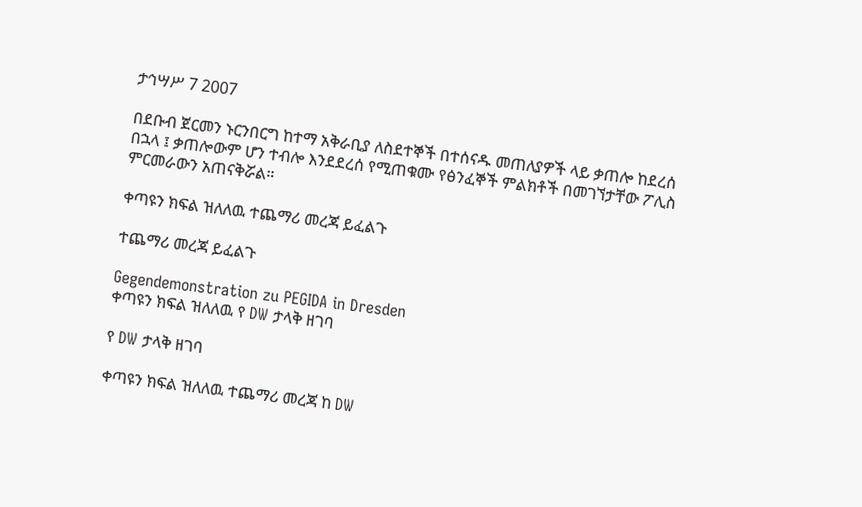ታኅሣሥ 7 2007

በደቡብ ጀርመን ኑርንበርግ ከተማ አቅራቢያ ለስደተኞች በተሰናዱ መጠለያዎች ላይ ቃጠሎ ከደረሰ በኋላ ፤ ቃጠሎውም ሆን ተብሎ እንደደረሰ የሚጠቁሙ የፅንፈኞች ምልክቶች በመገኘታቸው ፖሊስ ምርመራውን አጠናቅሯል።

ቀጣዩን ክፍል ዝለለዉ ተጨማሪ መረጃ ይፈልጉ

ተጨማሪ መረጃ ይፈልጉ

Gegendemonstration zu PEGIDA in Dresden
ቀጣዩን ክፍል ዝለለዉ የ DW ታላቅ ዘገባ

የ DW ታላቅ ዘገባ

ቀጣዩን ክፍል ዝለለዉ ተጨማሪ መረጃ ከ DW